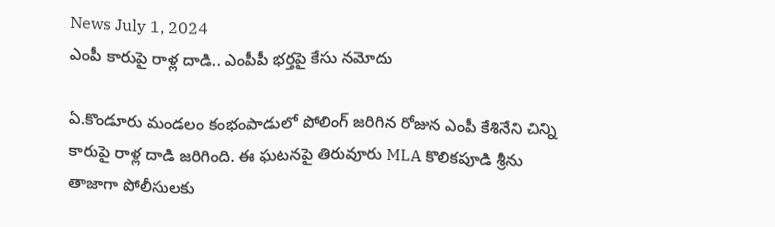News July 1, 2024
ఎంపీ కారుపై రాళ్ల దాడి.. ఎంపీపీ భర్తపై కేసు నమోదు

ఏ.కొండూరు మండలం కంభంపాడులో పోలింగ్ జరిగిన రోజున ఎంపీ కేశినేని చిన్ని కారుపై రాళ్ల దాడి జరిగింది. ఈ ఘటనపై తిరువూరు MLA కొలికపూడి శ్రీను తాజాగా పోలీసులకు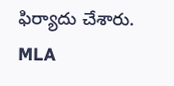ఫిర్యాదు చేశారు. MLA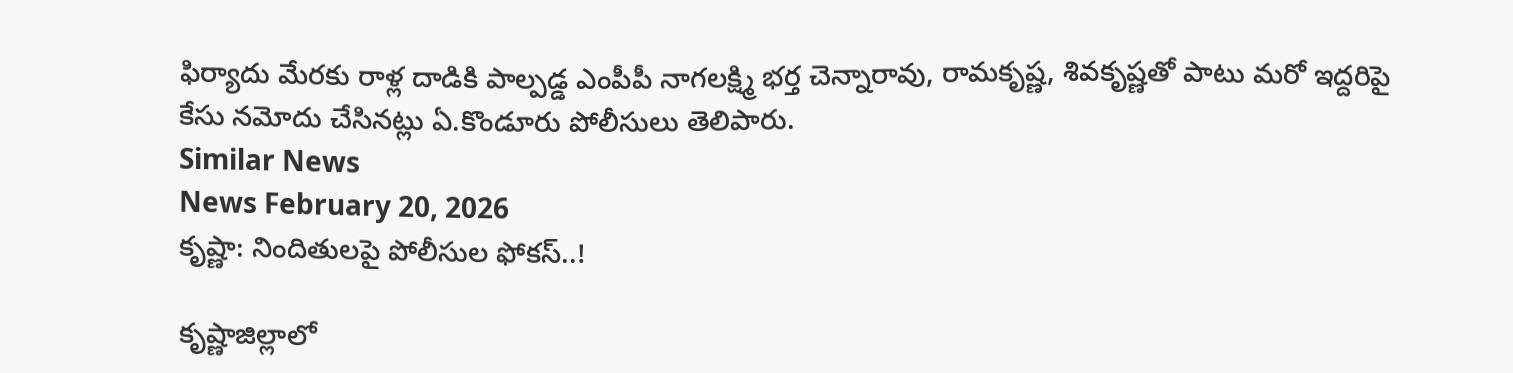ఫిర్యాదు మేరకు రాళ్ల దాడికి పాల్పడ్డ ఎంపీపీ నాగలక్ష్మి భర్త చెన్నారావు, రామకృష్ణ, శివకృష్ణతో పాటు మరో ఇద్దరిపై కేసు నమోదు చేసినట్లు ఏ.కొండూరు పోలీసులు తెలిపారు.
Similar News
News February 20, 2026
కృష్ణా: నిందితులపై పోలీసుల ఫోకస్..!

కృష్ణాజిల్లాలో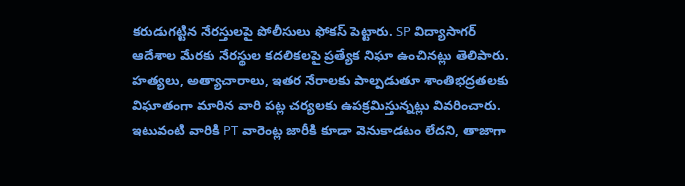కరుడుగట్టిన నేరస్తులపై పోలీసులు ఫోకస్ పెట్టారు. SP విద్యాసాగర్ ఆదేశాల మేరకు నేరస్థుల కదలికలపై ప్రత్యేక నిఘా ఉంచినట్లు తెలిపారు. హత్యలు, అత్యాచారాలు, ఇతర నేరాలకు పాల్పడుతూ శాంతిభద్రతలకు విఘాతంగా మారిన వారి పట్ల చర్యలకు ఉపక్రమిస్తున్నట్లు వివరించారు. ఇటువంటి వారికి PT వారెంట్ల జారీకి కూడా వెనుకాడటం లేదని, తాజాగా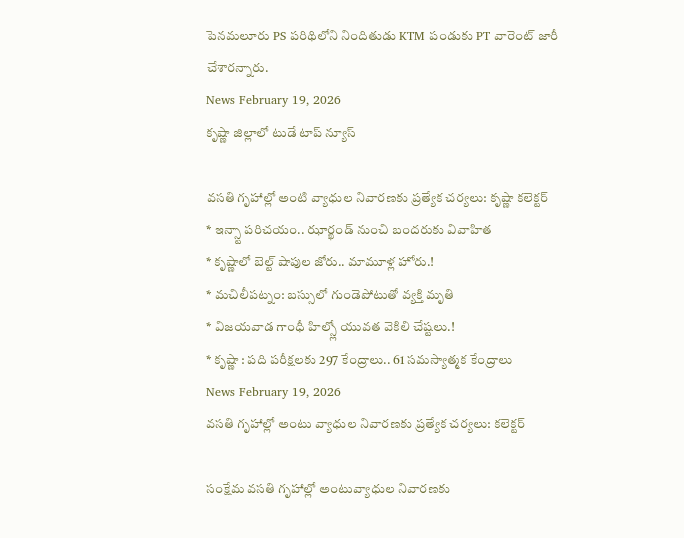పెనమలూరు PS పరిథిలోని నిందితుడు KTM పండుకు PT వారెంట్ జారీ చేశారన్నారు.
News February 19, 2026
కృష్ణా జిల్లాలో టుడే టాప్ న్యూస్

వసతి గృహాల్లో అంటి వ్యాధుల నివారణకు ప్రత్యేక చర్యలు: కృష్ణా కలెక్టర్
* ఇన్స్టా పరిచయం.. ఝార్ఖండ్ నుంచి బందరుకు వివాహిత
* కృష్ణాలో బెల్ట్ షాపుల జోరు.. మామూళ్ల హోరు.!
* మచిలీపట్నం: బస్సులో గుండెపోటుతో వ్యక్తి మృతి
* విజయవాడ గాంధీ హిల్స్లో యువత వెకిలి చేష్టలు.!
* కృష్ణా : పది పరీక్షలకు 297 కేంద్రాలు.. 61 సమస్యాత్మక కేంద్రాలు
News February 19, 2026
వసతి గృహాల్లో అంటు వ్యాధుల నివారణకు ప్రత్యేక చర్యలు: కలెక్టర్

సంక్షేమ వసతి గృహాల్లో అంటువ్యాధుల నివారణకు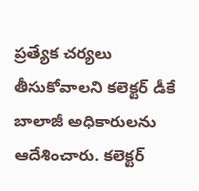ప్రత్యేక చర్యలు తీసుకోవాలని కలెక్టర్ డీకే బాలాజీ అధికారులను ఆదేశించారు. కలెక్టర్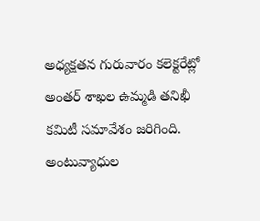అధ్యక్షతన గురువారం కలెక్టరేట్లో అంతర్ శాఖల ఉమ్మడి తనిఖీ కమిటీ సమావేశం జరిగింది. అంటువ్యాధుల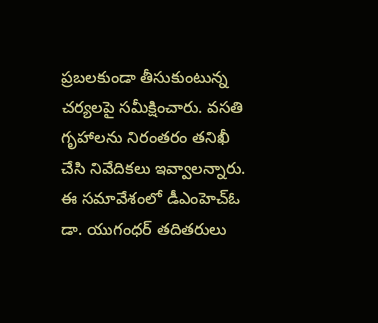ప్రబలకుండా తీసుకుంటున్న చర్యలపై సమీక్షించారు. వసతి గృహాలను నిరంతరం తనిఖీ చేసి నివేదికలు ఇవ్వాలన్నారు. ఈ సమావేశంలో డీఎంహెచ్ఓ డా. యుగంధర్ తదితరులు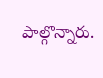పాల్గొన్నారు.